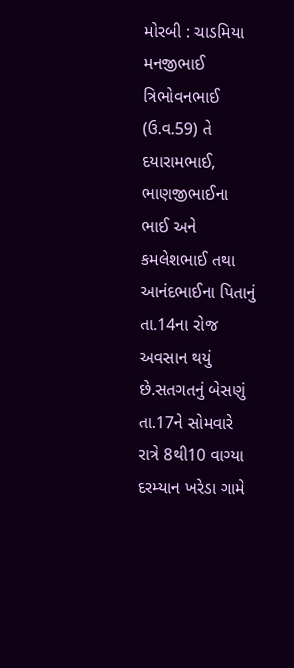મોરબી : ચાડમિયા મનજીભાઈ ત્રિભોવનભાઈ (ઉ.વ.59) તે દયારામભાઈ, ભાણજીભાઈના ભાઈ અને કમલેશભાઈ તથા આનંદભાઈના પિતાનું તા.14ના રોજ અવસાન થયું છે.સતગતનું બેસણું તા.17ને સોમવારે રાત્રે 8થી10 વાગ્યા દરમ્યાન ખરેડા ગામે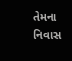તેમના નિવાસ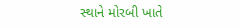સ્થાને મોરબી ખાતે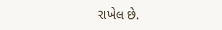રાખેલ છે.